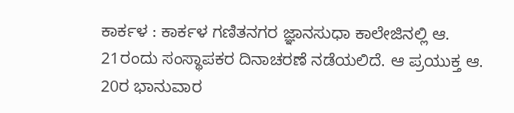ಕಾರ್ಕಳ : ಕಾರ್ಕಳ ಗಣಿತನಗರ ಜ್ಞಾನಸುಧಾ ಕಾಲೇಜಿನಲ್ಲಿ ಆ. 21ರಂದು ಸಂಸ್ಥಾಪಕರ ದಿನಾಚರಣೆ ನಡೆಯಲಿದೆ. ಆ ಪ್ರಯುಕ್ತ ಆ. 20ರ ಭಾನುವಾರ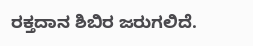ರಕ್ತದಾನ ಶಿಬಿರ ಜರುಗಲಿದೆ.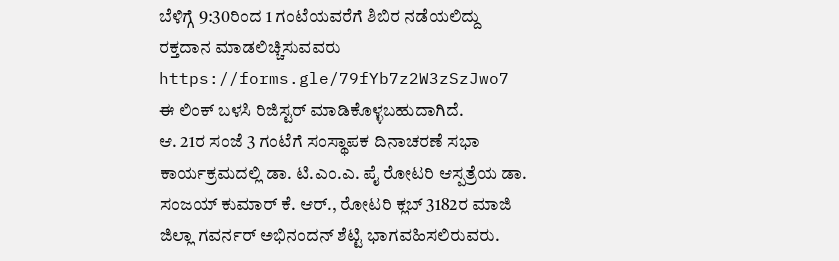ಬೆಳಿಗ್ಗೆ 9:30ರಿಂದ 1 ಗಂಟೆಯವರೆಗೆ ಶಿಬಿರ ನಡೆಯಲಿದ್ದು ರಕ್ತದಾನ ಮಾಡಲಿಚ್ಚಿಸುವವರು https://forms.gle/79fYb7z2W3zSzJwo7 ಈ ಲಿಂಕ್ ಬಳಸಿ ರಿಜಿಸ್ಟರ್ ಮಾಡಿಕೊಳ್ಳಬಹುದಾಗಿದೆ.
ಆ. 21ರ ಸಂಜೆ 3 ಗಂಟೆಗೆ ಸಂಸ್ಥಾಪಕ ದಿನಾಚರಣೆ ಸಭಾ ಕಾರ್ಯಕ್ರಮದಲ್ಲಿ ಡಾ. ಟಿ.ಎಂ.ಎ. ಪೈ ರೋಟರಿ ಆಸ್ಪತ್ರೆಯ ಡಾ. ಸಂಜಯ್ ಕುಮಾರ್ ಕೆ. ಆರ್., ರೋಟರಿ ಕ್ಲಬ್ 3182ರ ಮಾಜಿ ಜಿಲ್ಲಾ ಗವರ್ನರ್ ಅಭಿನಂದನ್ ಶೆಟ್ಟಿ ಭಾಗವಹಿಸಲಿರುವರು.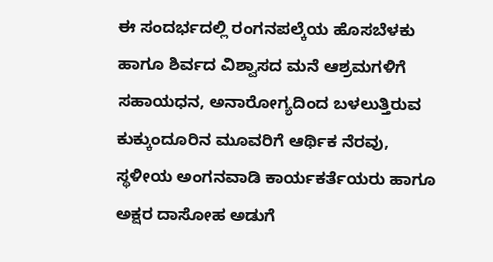ಈ ಸಂದರ್ಭದಲ್ಲಿ ರಂಗನಪಲ್ಕೆಯ ಹೊಸಬೆಳಕು ಹಾಗೂ ಶಿರ್ವದ ವಿಶ್ವಾಸದ ಮನೆ ಆಶ್ರಮಗಳಿಗೆ ಸಹಾಯಧನ, ಅನಾರೋಗ್ಯದಿಂದ ಬಳಲುತ್ತಿರುವ ಕುಕ್ಕುಂದೂರಿನ ಮೂವರಿಗೆ ಆರ್ಥಿಕ ನೆರವು, ಸ್ಥಳೀಯ ಅಂಗನವಾಡಿ ಕಾರ್ಯಕರ್ತೆಯರು ಹಾಗೂ ಅಕ್ಷರ ದಾಸೋಹ ಅಡುಗೆ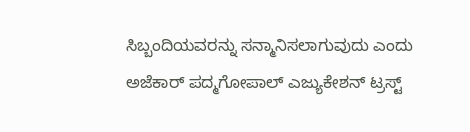ಸಿಬ್ಬಂದಿಯವರನ್ನು ಸನ್ಮಾನಿಸಲಾಗುವುದು ಎಂದು ಅಜೆಕಾರ್ ಪದ್ಮಗೋಪಾಲ್ ಎಜ್ಯುಕೇಶನ್ ಟ್ರಸ್ಟ್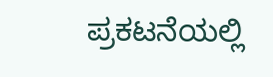ಪ್ರಕಟನೆಯಲ್ಲಿ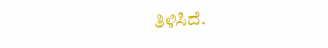ತಿಳಿಸಿದೆ.